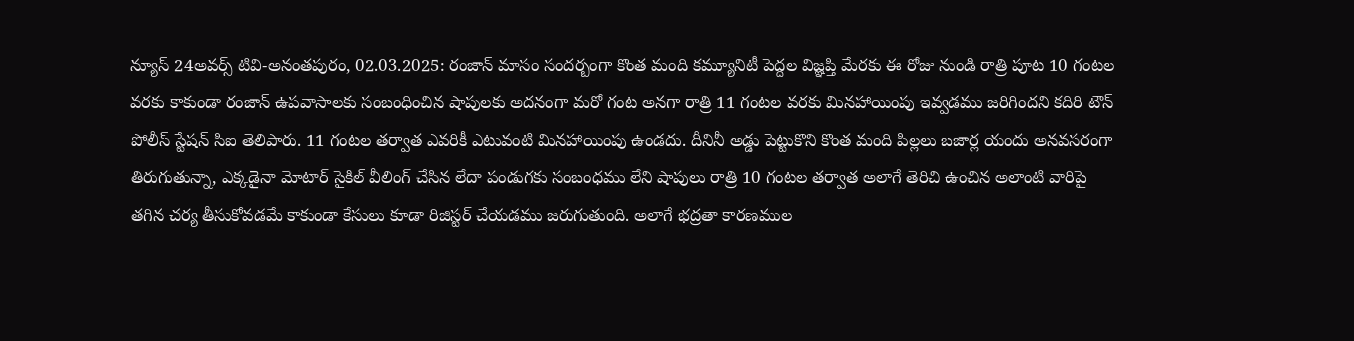న్యూస్ 24అవర్స్ టివి-అనంతపురం, 02.03.2025: రంజాన్ మాసం సందర్బంగా కొంత మంది కమ్యూనిటీ పెద్దల విజ్ఞప్తి మేరకు ఈ రోజు నుండి రాత్రి పూట 10 గంటల వరకు కాకుండా రంజాన్ ఉపవాసాలకు సంబంధించిన షాపులకు అదనంగా మరో గంట అనగా రాత్రి 11 గంటల వరకు మినహాయింపు ఇవ్వడము జరిగిందని కదిరి టౌన్ పోలీస్ స్టేషన్ సిఐ తెలిపారు. 11 గంటల తర్వాత ఎవరికీ ఎటువంటి మినహాయింపు ఉండదు. దీనినీ అడ్డు పెట్టుకొని కొంత మంది పిల్లలు బజార్ల యందు అనవసరంగా తిరుగుతున్నా, ఎక్కడైనా మోటార్ సైకిల్ వీలింగ్ చేసిన లేదా పండుగకు సంబంధము లేని షాపులు రాత్రి 10 గంటల తర్వాత అలాగే తెరిచి ఉంచిన అలాంటి వారిపై తగిన చర్య తీసుకోవడమే కాకుండా కేసులు కూడా రిజిస్టర్ చేయడము జరుగుతుంది. అలాగే భద్రతా కారణముల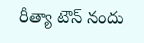రీత్యా టౌన్ నందు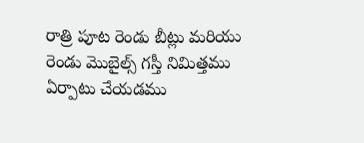రాత్రి పూట రెండు బీట్లు మరియు రెండు మొబైల్స్ గస్తీ నిమిత్తము ఏర్పాటు చేయడము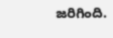జరిగింది.